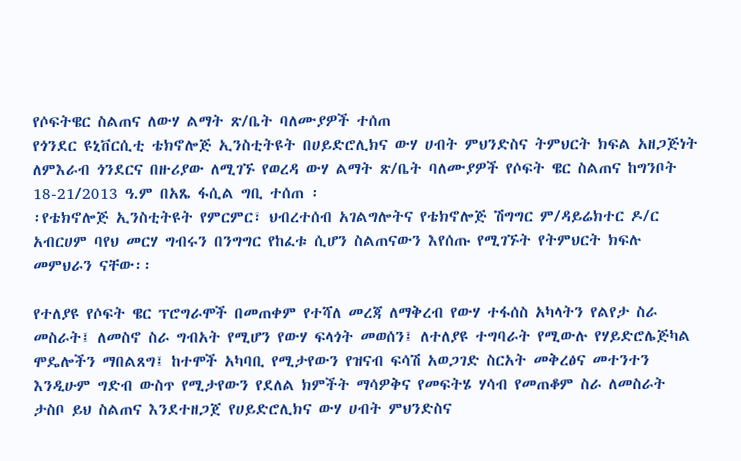የሶፍትዌር ስልጠና ለውሃ ልማት ጽ/ቤት ባለሙያዎች ተሰጠ
የጎንደር ዩኒቨርሲቲ ቴክኖሎጅ ኢንስቲትዩት በሀይድሮሊክና ውሃ ሀብት ምህንድስና ትምህርት ክፍል አዘጋጅነት ለምእራብ ጎንደርና በዙሪያው ለሚገኙ የወረዳ ውሃ ልማት ጽ/ቤት ባለሙያዎች የሶፍት ዌር ስልጠና ከግንቦት 18-21/2013 ዓ.ም በአጼ ፋሲል ግቢ ተሰጠ ፡
፡የቴክኖሎጅ ኢንስቲትዩት የምርምር፣ ህብረተሰብ አገልግሎትና የቴክኖሎጅ ሽግግር ም/ዳይሬክተር ዶ/ር አብርሀም ባየህ መርሃ ግብሩን በንግግር የከፈቱ ሲሆን ስልጠናውን እየሰጡ የሚገኙት የትምህርት ክፍሉ መምህራን ናቸው፡፡

የተለያዩ የሶፍት ዌር ፕሮግራሞች በመጠቀም የተሻለ መረጃ ለማቅረብ የውሃ ተፋሰስ አካላትን የልየታ ስራ መስራት፤ ለመስኖ ስራ ግብአት የሚሆን የውሃ ፍላጎት መወሰን፤ ለተለያዩ ተግባራት የሚውሉ የሃይድሮሌጅካል ሞዴሎችን ማበልጸግ፤ ከተሞች አካባቢ የሚታየውን የዝናብ ፍሳሽ አወጋገድ ስርአት መቅረፅና መተንተን እንዲሁም ግድብ ውስጥ የሚታየውን የደለል ክምችት ማሳዎቅና የመፍትሄ ሃሳብ የመጠቆም ስራ ለመስራት ታስቦ ይህ ስልጠና እንደተዘጋጀ የሀይድሮሊክና ውሃ ሀብት ምህንድስና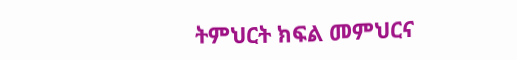ትምህርት ክፍል መምህርና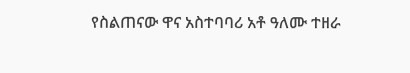የስልጠናው ዋና አስተባባሪ አቶ ዓለሙ ተዘራ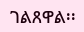ገልጸዋል፡፡